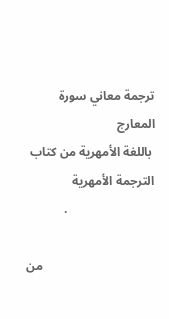ترجمة معاني سورة المعارج
 باللغة الأمهرية من كتاب الترجمة الأمهرية
            .

                                    من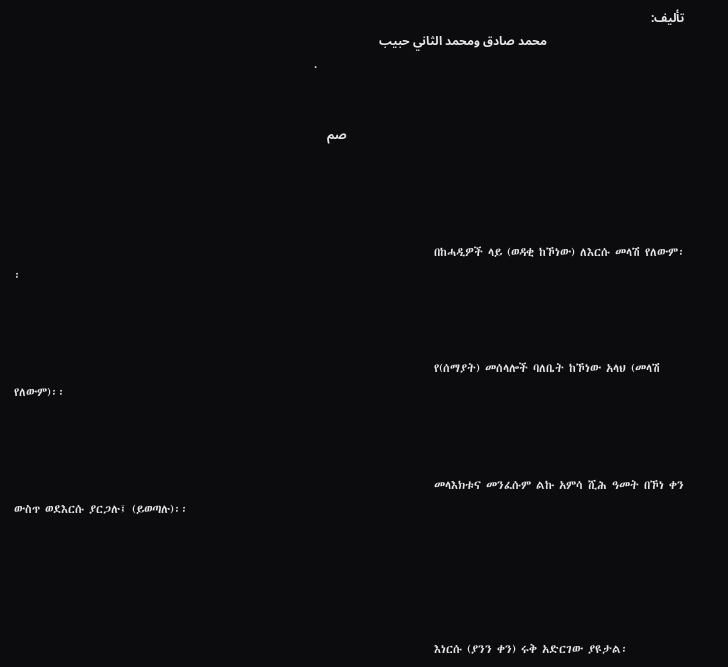تأليف:
                                            محمد صادق ومحمد الثاني حبيب
                                                            .


                                                                                                            صم




                                                                                    በከሓዲዎች ላይ (ወዳቂ ከኾነው) ለእርሱ መላሽ የለውም፡፡



                                                                                    የ(ሰማያት) መሰላሎች ባለቤት ከኾነው አላህ (መላሽ የለውም)፡፡



                                                                                    መላእክቱና መንፈሱም ልኩ አምሳ ሺሕ ዓመት በኾነ ቀን ውስጥ ወደእርሱ ያርጋሉ፤ (ይወጣሉ)፡፡





                                                                                    እነርሱ (ያንን ቀን) ሩቅ አድርገው ያዩታል፡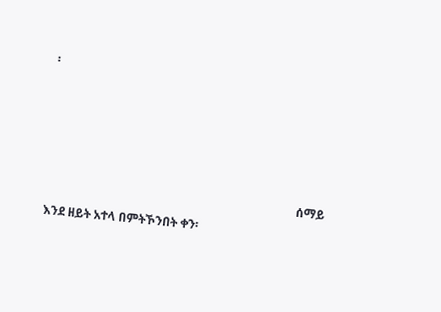፡





                                                                                    ሰማይ እንደ ዘይት አተላ በምትኾንበት ቀን፡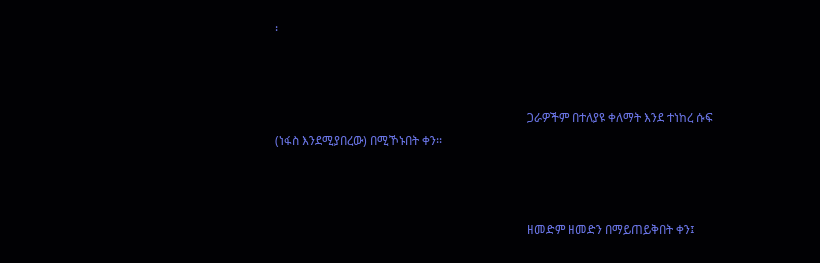፡



                                                                                    ጋራዎችም በተለያዩ ቀለማት እንደ ተነከረ ሱፍ (ነፋስ እንደሚያበረው) በሚኾኑበት ቀን፡፡



                                                                                    ዘመድም ዘመድን በማይጠይቅበት ቀን፤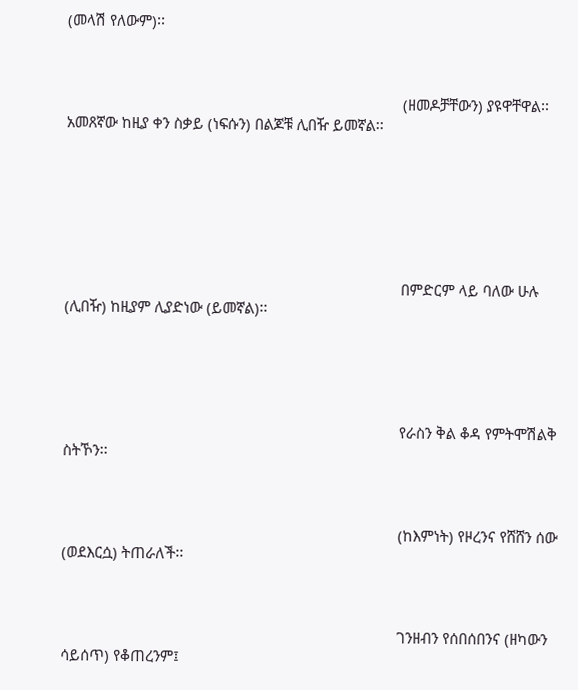(መላሽ የለውም)፡፡



                                                                                    (ዘመዶቻቸውን) ያዩዋቸዋል፡፡ አመጸኛው ከዚያ ቀን ስቃይ (ነፍሱን) በልጆቹ ሊበዥ ይመኛል፡፡







                                                                                    በምድርም ላይ ባለው ሁሉ (ሊበዥ) ከዚያም ሊያድነው (ይመኛል)፡፡





                                                                                    የራስን ቅል ቆዳ የምትሞሽልቅ ስትኾን፡፡



                                                                                    (ከእምነት) የዞረንና የሸሸን ሰው (ወደእርሷ) ትጠራለች፡፡



                                                                                    ገንዘብን የሰበሰበንና (ዘካውን ሳይሰጥ) የቆጠረንም፤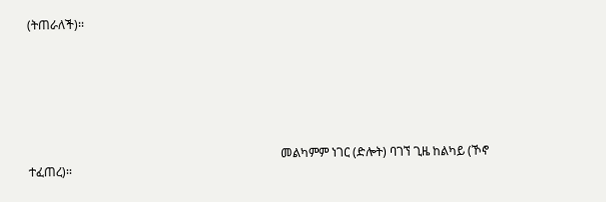(ትጠራለች)፡፡







                                                                                    መልካምም ነገር (ድሎት) ባገኘ ጊዜ ከልካይ (ኾኖ ተፈጠረ)፡፡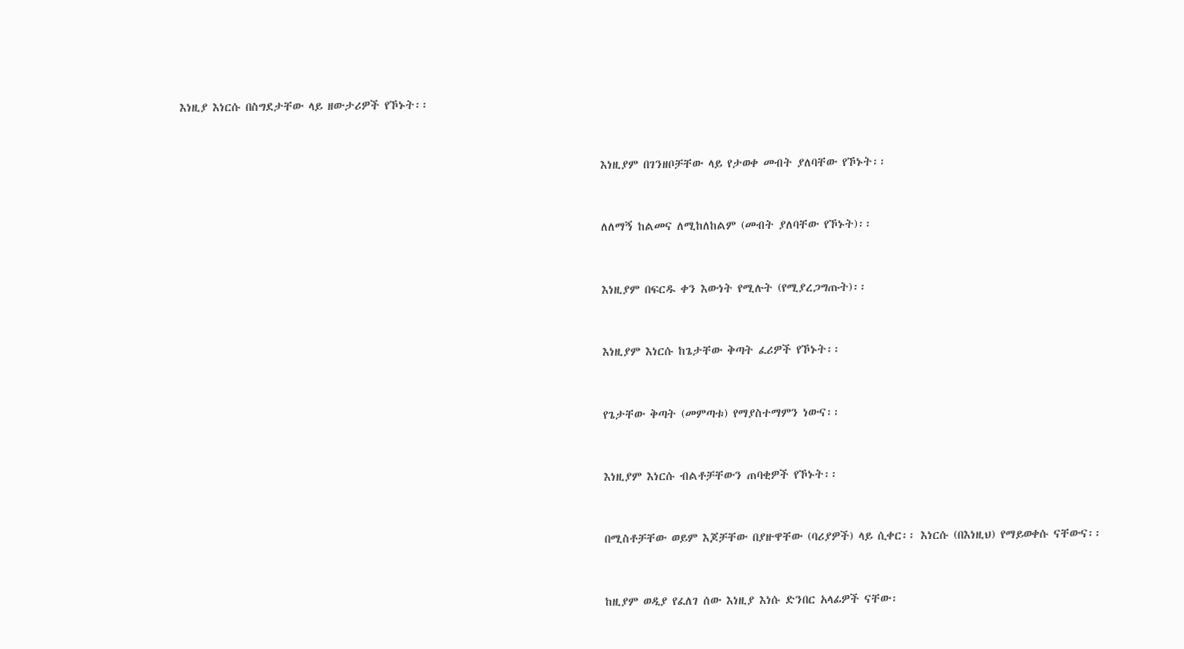እነዚያ እነርሱ በስግደታቸው ላይ ዘውታሪዎች የኾኑት፡፡



                                                                                    እነዚያም በገንዘቦቻቸው ላይ የታወቀ መብት ያለባቸው የኾኑት፡፡



                                                                                    ለለማኝ ከልመና ለሚከለከልም (መብት ያለባቸው የኾኑት)፡፡



                                                                                    እነዚያም በፍርዱ ቀን እውነት የሚሉት (የሚያረጋግጡት)፡፡



                                                                                    እነዚያም እነርሱ ከጌታቸው ቅጣት ፈሪዎች የኾኑት፡፡



                                                                                    የጌታቸው ቅጣት (መምጣቱ) የማያስተማምን ነውና፡፡



                                                                                    እነዚያም እነርሱ ብልቶቻቸውን ጠባቂዎች የኾኑት፡፡



                                                                                    በሚስቶቻቸው ወይም እጆቻቸው በያዙዋቸው (ባሪያዎች) ላይ ሲቀር፡፡ እነርሱ (በእነዚህ) የማይወቀሱ ናቸውና፡፡



                                                                                    ከዚያም ወዲያ የፈለገ ሰው እነዚያ እነሱ ድንበር አላፊዎች ናቸው፡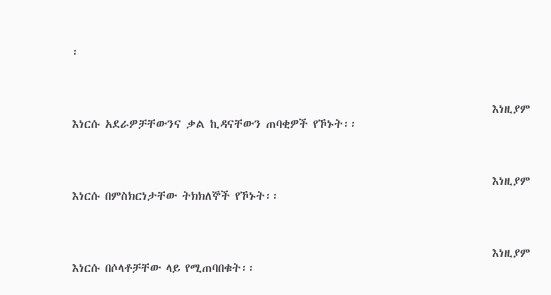፡



                                                                                    እነዚያም እነርሱ አደራዎቻቸውንና ቃል ኪዳናቸውን ጠባቂዎች የኾኑት፡፡



                                                                                    እነዚያም እነርሱ በምስክርነታቸው ትክክለኞች የኾኑት፡፡



                                                                                    እነዚያም እነርሱ በሶላቶቻቸው ላይ የሚጠባበቁት፡፡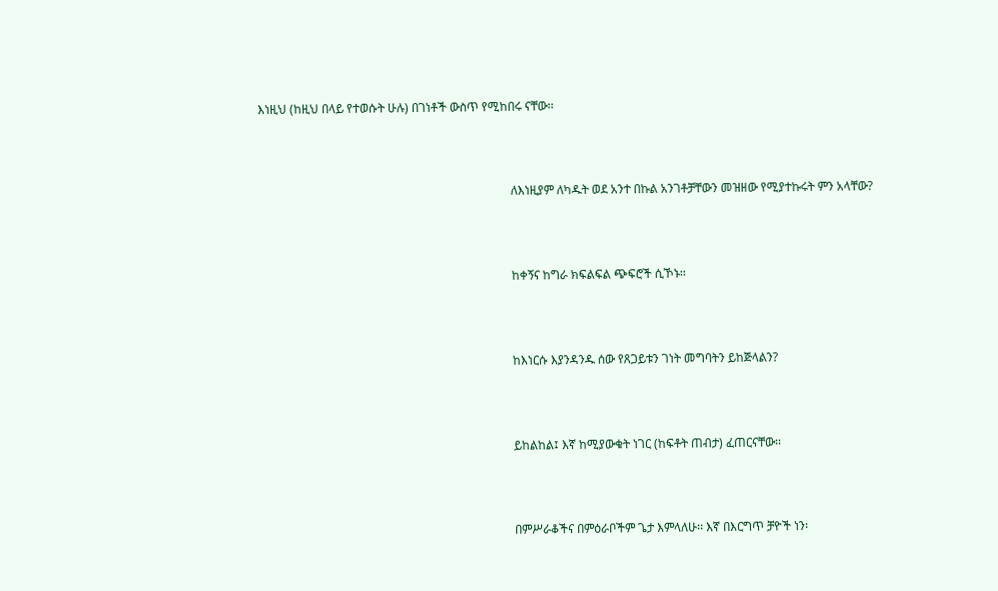እነዚህ (ከዚህ በላይ የተወሱት ሁሉ) በገነቶች ውስጥ የሚከበሩ ናቸው፡፡



                                                                                    ለእነዚያም ለካዱት ወደ አንተ በኩል አንገቶቻቸውን መዝዘው የሚያተኩሩት ምን አላቸው?



                                                                                    ከቀኝና ከግራ ክፍልፍል ጭፍሮች ሲኾኑ፡፡



                                                                                    ከእነርሱ እያንዳንዱ ሰው የጸጋይቱን ገነት መግባትን ይከጅላልን?



                                                                                    ይከልከል፤ እኛ ከሚያውቁት ነገር (ከፍቶት ጠብታ) ፈጠርናቸው፡፡



                                                                                    በምሥራቆችና በምዕራቦችም ጌታ እምላለሁ፡፡ እኛ በእርግጥ ቻዮች ነን፡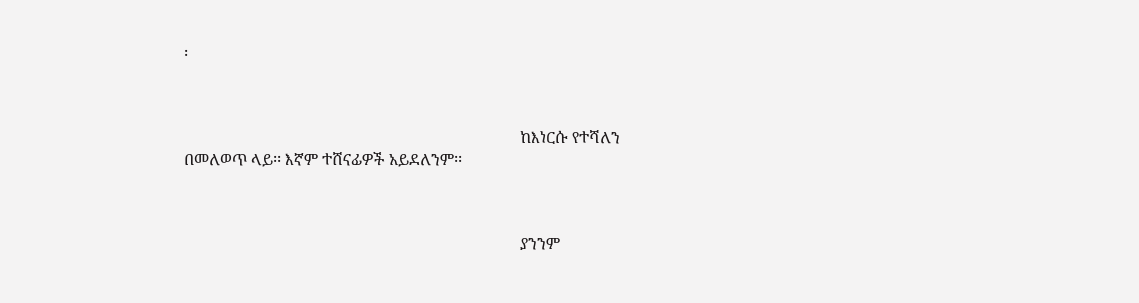፡



                                                                                    ከእነርሱ የተሻለን በመለወጥ ላይ፡፡ እኛም ተሸናፊዎች አይደለንም፡፡



                                                                                    ያንንም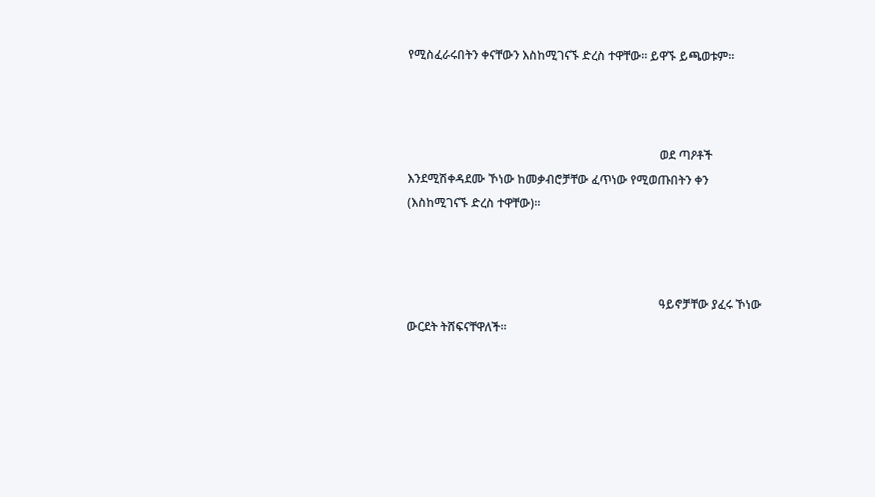የሚስፈራሩበትን ቀናቸውን እስከሚገናኙ ድረስ ተዋቸው፡፡ ይዋኙ ይጫወቱም፡፡



                                                                                    ወደ ጣዖቶች እንደሚሽቀዳደሙ ኾነው ከመቃብሮቻቸው ፈጥነው የሚወጡበትን ቀን (እስከሚገናኙ ድረስ ተዋቸው)፡፡



                                                                                    ዓይኖቻቸው ያፈሩ ኾነው ውርደት ትሸፍናቸዋለች፡፡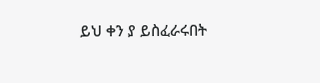ይህ ቀን ያ ይስፈራሩበት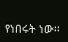የነበሩት ነው፡፡